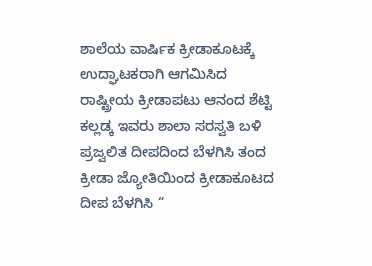ಶಾಲೆಯ ವಾರ್ಷಿಕ ಕ್ರೀಡಾಕೂಟಕ್ಕೆ ಉದ್ಘಾಟಕರಾಗಿ ಆಗಮಿಸಿದ ರಾಷ್ಟ್ರೀಯ ಕ್ರೀಡಾಪಟು ಆನಂದ ಶೆಟ್ಟಿ ಕಲ್ಲಡ್ಕ ಇವರು ಶಾಲಾ ಸರಸ್ವತಿ ಬಳಿ ಪ್ರಜ್ವಲಿತ ದೀಪದಿಂದ ಬೆಳಗಿಸಿ ತಂದ ಕ್ರೀಡಾ ಜ್ಯೋತಿಯಿಂದ ಕ್ರೀಡಾಕೂಟದ ದೀಪ ಬೆಳಗಿಸಿ “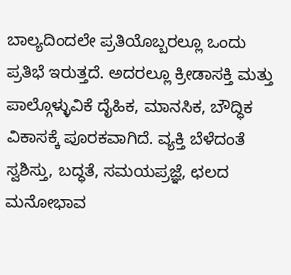ಬಾಲ್ಯದಿಂದಲೇ ಪ್ರತಿಯೊಬ್ಬರಲ್ಲೂ ಒಂದು ಪ್ರತಿಭೆ ಇರುತ್ತದೆ. ಅದರಲ್ಲೂ ಕ್ರೀಡಾಸಕ್ತಿ ಮತ್ತು ಪಾಲ್ಗೊಳ್ಳುವಿಕೆ ದೈಹಿಕ, ಮಾನಸಿಕ, ಬೌದ್ಧಿಕ ವಿಕಾಸಕ್ಕೆ ಪೂರಕವಾಗಿದೆ. ವ್ಯಕ್ತಿ ಬೆಳೆದಂತೆ ಸ್ವಶಿಸ್ತು, ಬದ್ಧತೆ, ಸಮಯಪ್ರಜ್ಞೆ, ಛಲದ ಮನೋಭಾವ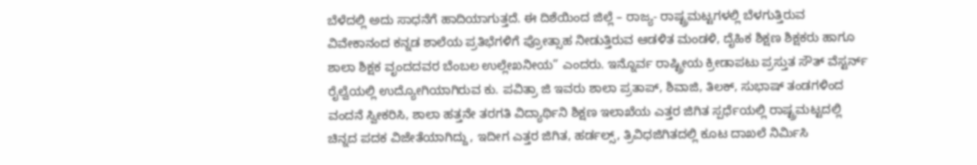ಬೆಳೆದಲ್ಲಿ ಅದು ಸಾಧನೆಗೆ ಹಾದಿಯಾಗುತ್ತದೆ. ಈ ದಿಶೆಯಿಂದ ಜಿಲ್ಲೆ – ರಾಜ್ಯ- ರಾಷ್ಟ್ರಮಟ್ಟಗಳಲ್ಲಿ ಬೆಳಗುತ್ತಿರುವ ವಿವೇಕಾನಂದ ಕನ್ನಡ ಶಾಲೆಯ ಪ್ರತಿಭೆಗಳಿಗೆ ಪ್ರೋತ್ಸಾಹ ನೀಡುತ್ತಿರುವ ಆಡಳಿತ ಮಂಡಳಿ, ದೈಹಿಕ ಶಿಕ್ಷಣ ಶಿಕ್ಷಕರು ಹಾಗೂ ಶಾಲಾ ಶಿಕ್ಷಕ ವೃಂದದವರ ಬೆಂಬಲ ಉಲ್ಲೇಖನೀಯ” ಎಂದರು. ಇನ್ನೊರ್ವ ರಾಷ್ಟ್ರೀಯ ಕ್ರೀಡಾಪಟು ಪ್ರಸ್ತುತ ಸೌತ್ ವೆಸ್ಟರ್ನ್ ರೈಲ್ವೆಯಲ್ಲಿ ಉದ್ಯೋಗಿಯಾಗಿರುವ ಕು. ಪವಿತ್ರಾ ಜಿ ಇವರು ಶಾಲಾ ಪ್ರತಾಪ್, ಶಿವಾಜಿ, ತಿಲಕ್, ಸುಭಾಷ್ ತಂಡಗಳಿಂದ ವಂದನೆ ಸ್ವೀಕರಿಸಿ, ಶಾಲಾ ಹತ್ತನೇ ತರಗತಿ ವಿದ್ಯಾರ್ಥಿನಿ ಶಿಕ್ಷಣ ಇಲಾಖೆಯ ಎತ್ತರ ಜಿಗಿತ ಸ್ಪರ್ಧೆಯಲ್ಲಿ ರಾಷ್ಟ್ರಮಟ್ಟದಲ್ಲಿ ಚಿನ್ನದ ಪದಕ ವಿಜೇತೆಯಾಗಿದ್ದು, ಇದೀಗ ಎತ್ತರ ಜಿಗಿತ, ಹರ್ಡಲ್ಸ್, ತ್ರಿವಿಧಜಿಗಿತದಲ್ಲಿ ಕೂಟ ದಾಖಲೆ ನಿರ್ಮಿಸಿ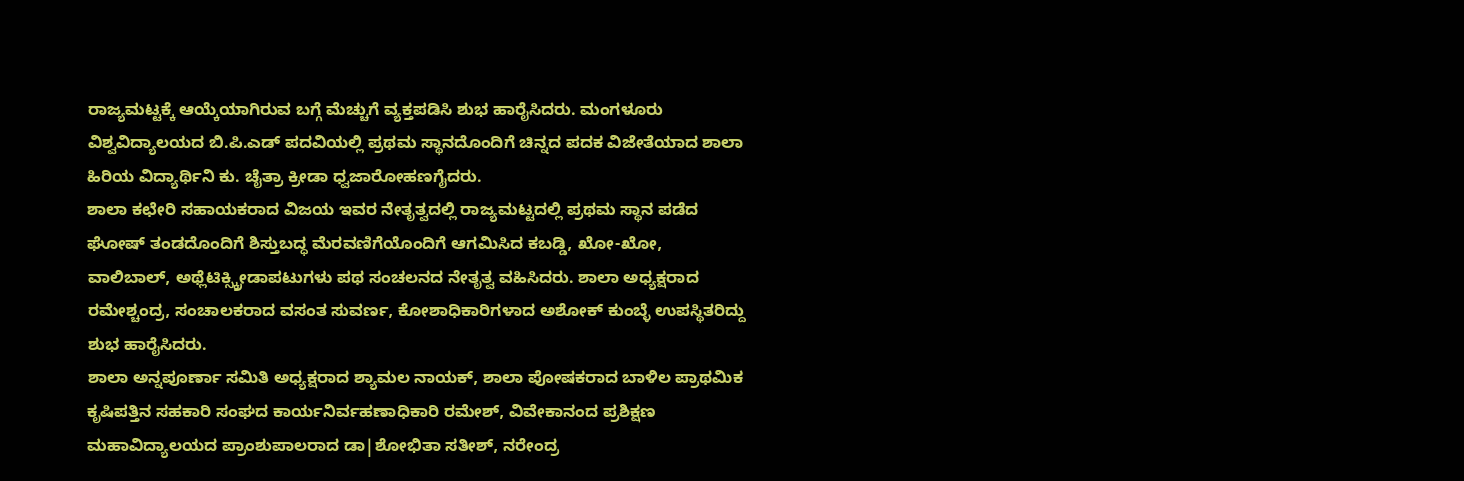ರಾಜ್ಯಮಟ್ಟಕ್ಕೆ ಆಯ್ಕೆಯಾಗಿರುವ ಬಗ್ಗೆ ಮೆಚ್ಚುಗೆ ವ್ಯಕ್ತಪಡಿಸಿ ಶುಭ ಹಾರೈಸಿದರು. ಮಂಗಳೂರು ವಿಶ್ವವಿದ್ಯಾಲಯದ ಬಿ.ಪಿ.ಎಡ್ ಪದವಿಯಲ್ಲಿ ಪ್ರಥಮ ಸ್ಥಾನದೊಂದಿಗೆ ಚಿನ್ನದ ಪದಕ ವಿಜೇತೆಯಾದ ಶಾಲಾ ಹಿರಿಯ ವಿದ್ಯಾರ್ಥಿನಿ ಕು. ಚೈತ್ರಾ ಕ್ರೀಡಾ ಧ್ವಜಾರೋಹಣಗೈದರು.
ಶಾಲಾ ಕಛೇರಿ ಸಹಾಯಕರಾದ ವಿಜಯ ಇವರ ನೇತೃತ್ವದಲ್ಲಿ ರಾಜ್ಯಮಟ್ಟದಲ್ಲಿ ಪ್ರಥಮ ಸ್ಥಾನ ಪಡೆದ ಘೋಷ್ ತಂಡದೊಂದಿಗೆ ಶಿಸ್ತುಬದ್ಧ ಮೆರವಣಿಗೆಯೊಂದಿಗೆ ಆಗಮಿಸಿದ ಕಬಡ್ಡಿ, ಖೋ-ಖೋ, ವಾಲಿಬಾಲ್, ಅಥ್ಲೆಟಿಕ್ಸ್ಕ್ರೀಡಾಪಟುಗಳು ಪಥ ಸಂಚಲನದ ನೇತೃತ್ವ ವಹಿಸಿದರು. ಶಾಲಾ ಅಧ್ಯಕ್ಷರಾದ ರಮೇಶ್ಚಂದ್ರ, ಸಂಚಾಲಕರಾದ ವಸಂತ ಸುವರ್ಣ, ಕೋಶಾಧಿಕಾರಿಗಳಾದ ಅಶೋಕ್ ಕುಂಬ್ಳೆ ಉಪಸ್ಥಿತರಿದ್ದು ಶುಭ ಹಾರೈಸಿದರು.
ಶಾಲಾ ಅನ್ನಪೂರ್ಣಾ ಸಮಿತಿ ಅಧ್ಯಕ್ಷರಾದ ಶ್ಯಾಮಲ ನಾಯಕ್, ಶಾಲಾ ಪೋಷಕರಾದ ಬಾಳಿಲ ಪ್ರಾಥಮಿಕ ಕೃಷಿಪತ್ತಿನ ಸಹಕಾರಿ ಸಂಘದ ಕಾರ್ಯನಿರ್ವಹಣಾಧಿಕಾರಿ ರಮೇಶ್, ವಿವೇಕಾನಂದ ಪ್ರಶಿಕ್ಷಣ ಮಹಾವಿದ್ಯಾಲಯದ ಪ್ರಾಂಶುಪಾಲರಾದ ಡಾ|ಶೋಭಿತಾ ಸತೀಶ್, ನರೇಂದ್ರ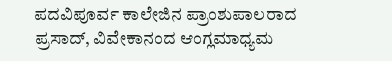ಪದವಿಪೂರ್ವ ಕಾಲೇಜಿನ ಪ್ರಾಂಶುಪಾಲರಾದ ಪ್ರಸಾದ್, ವಿವೇಕಾನಂದ ಆಂಗ್ಲಮಾಧ್ಯಮ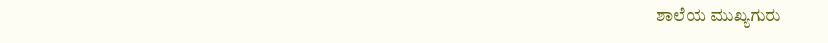ಶಾಲೆಯ ಮುಖ್ಯಗುರು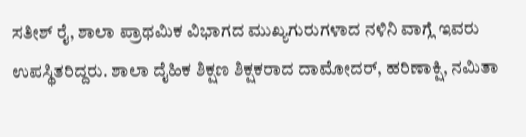ಸತೀಶ್ ರೈ, ಶಾಲಾ ಪ್ರಾಥಮಿಕ ವಿಭಾಗದ ಮುಖ್ಯಗುರುಗಳಾದ ನಳಿನಿ ವಾಗ್ಲೆ ಇವರು ಉಪಸ್ಥಿತರಿದ್ದರು. ಶಾಲಾ ದೈಹಿಕ ಶಿಕ್ಷಣ ಶಿಕ್ಷಕರಾದ ದಾಮೋದರ್, ಹರಿಣಾಕ್ಷಿ, ನಮಿತಾ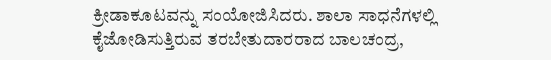ಕ್ರೀಡಾಕೂಟವನ್ನು ಸಂಯೋಜಿಸಿದರು. ಶಾಲಾ ಸಾಧನೆಗಳಲ್ಲಿ ಕೈಜೋಡಿಸುತ್ತಿರುವ ತರಬೇತುದಾರರಾದ ಬಾಲಚಂದ್ರ,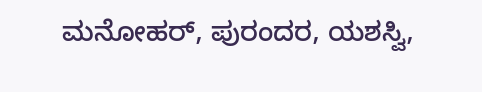ಮನೋಹರ್, ಪುರಂದರ, ಯಶಸ್ವಿ,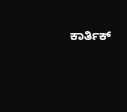ಕಾರ್ತಿಕ್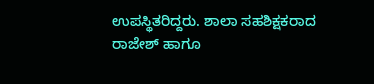ಉಪಸ್ಥಿತರಿದ್ದರು. ಶಾಲಾ ಸಹಶಿಕ್ಷಕರಾದ ರಾಜೇಶ್ ಹಾಗೂ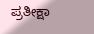ಪ್ರತೀಕ್ಷಾ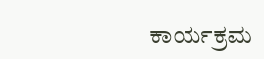ಕಾರ್ಯಕ್ರಮ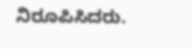ನಿರೂಪಿಸಿದರು.